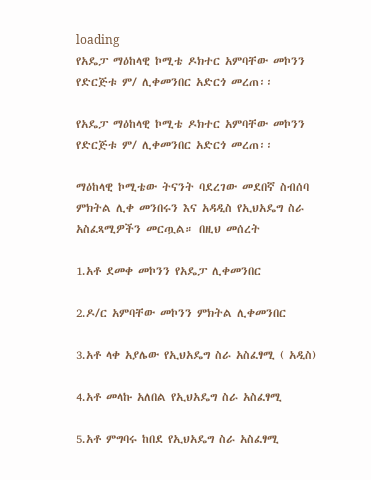loading
የአዴፓ ማዕከላዊ ኮሚቴ ዶክተር አምባቸው መኮንን የድርጅቱ ም/ ሊቀመንበር አድርጎ መረጠ፡፡

የአዴፓ ማዕከላዊ ኮሚቴ ዶክተር አምባቸው መኮንን የድርጅቱ ም/ ሊቀመንበር አድርጎ መረጠ፡፡

ማዕከላዊ ኮሚቴው ትናንት ባደረገው መደበኛ ስብሰባ ምክትል ሊቀ መንበሩን እና አዳዲስ የኢህአዴግ ስራ አስፈጻሚዎችን መርጧል። በዚህ መሰረት

1.አቶ ደመቀ መኮንን የአዴፓ ሊቀመንበር

2.ዶ/ር አምባቸው መኮንን ምክትል ሊቀመንበር

3.አቶ ላቀ አያሌው የኢህአዴግ ስራ አስፈፃሚ ( አዲስ)

4.አቶ መላኩ አለበል የኢህአዴግ ስራ አስፈፃሚ

5.አቶ ምግባሩ ከበደ የኢህአዴግ ስራ አስፈፃሚ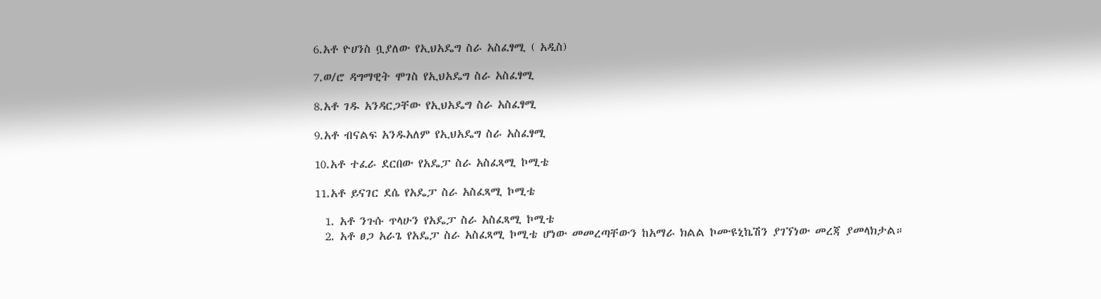6.አቶ ዮሀንስ ቧያለው የኢህአዴግ ስራ አስፈፃሚ ( አዲስ)

7.ወ/ሮ ዳግማዊት ሞገስ የኢህአዴግ ስራ አስፈፃሚ

8.አቶ ገዱ አንዳርጋቸው የኢህአዴግ ስራ አስፈፃሚ

9.አቶ ብናልፍ አንዱአለም የኢህአዴግ ስራ አስፈፃሚ

10.አቶ ተፈራ ደርበው የአዴፓ ስራ አስፈጻሚ ኮሚቴ

11.አቶ ይናገር ደሴ የአዴፓ ስራ አስፈጻሚ ኮሚቴ

  1. አቶ ንጉሱ ጥላሁን የአዴፓ ስራ አስፈጻሚ ኮሚቴ
  2. አቶ ፀጋ አራጌ የአዴፓ ስራ አስፈጻሚ ኮሚቴ ሆነው መመረጣቸውን ከአማራ ክልል ኮሙዩኒኬሽን ያገኘነው መረጃ ያመላክታል።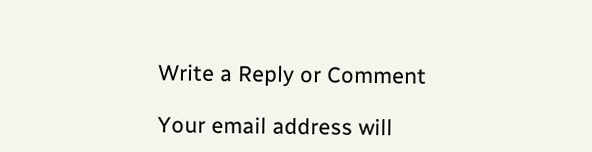Write a Reply or Comment

Your email address will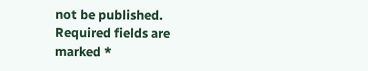not be published. Required fields are marked *